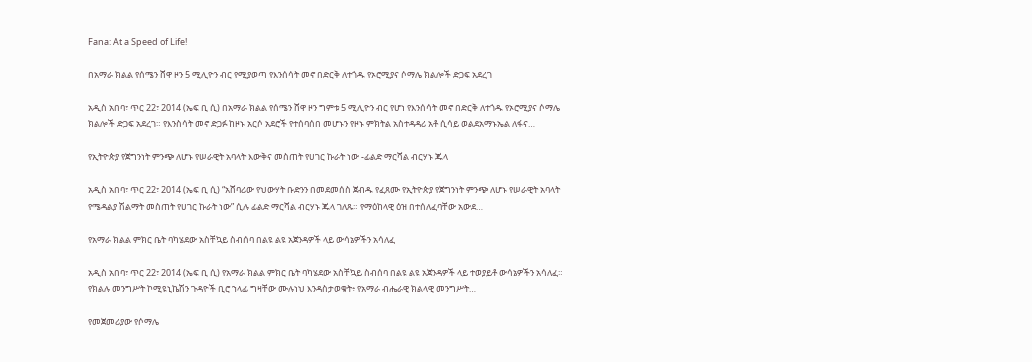Fana: At a Speed of Life!

በአማራ ክልል የሰሜን ሸዋ ዞን 5 ሚሊዮን ብር የሚያወጣ የእንሰሳት መኖ በድርቅ ለተጎዱ የኦሮሚያና ሶማሌ ክልሎች ድጋፍ አደረገ

አዲስ አበባ፣ ጥር 22፣ 2014 (ኤፍ ቢ ሲ) በአማራ ክልል የሰሜን ሸዋ ዞን ግምቱ 5 ሚሊዮን ብር የሆነ የእንሰሳት መኖ በድርቅ ለተጎዱ የኦሮሚያና ሶማሌ ክልሎች ድጋፍ አደረገ። የእንስሳት መኖ ድጋፉ ከዞኑ አርሶ አደሮች የተሰባሰበ መሆኑን የዞኑ ምክትል አስተዳዳሪ አቶ ሲሳይ ወልደአማኑኤል ለፋና…

የኢትዮጵያ የጀግንነት ምንጭ ለሆኑ የሠራዊት አባላት እውቅና መስጠት የሀገር ኩራት ነው -ፊልድ ማርሻል ብርሃኑ ጁላ

አዲስ አበባ፣ ጥር 22፣ 2014 (ኤፍ ቢ ሲ) “አሸባሪው የህውሃት ቡድንን በመደመሰስ ጀብዱ የፈጸሙ የኢትዮጵያ የጀግንነት ምንጭ ለሆኑ የሠራዊት አባላት የሜዳልያ ሽልማት መስጠት የሀገር ኩራት ነው” ሲሉ ፊልድ ማርሻል ብርሃኑ ጁላ ገለጹ። የማዕከላዊ ዕዝ በተሰለፈባቸው አውደ…

የአማራ ክልል ምክር ቤት ባካሄደው አስቸኳይ ስብሰባ በልዩ ልዩ አጀንዳዎች ላይ ውሳኔዎችን አሳለፈ

አዲስ አበባ፣ ጥር 22፣ 2014 (ኤፍ ቢ ሲ) የአማራ ክልል ምክር ቤት ባካሄደው አስቸኳይ ስብሰባ በልዩ ልዩ አጀንዳዎች ላይ ተወያይቶ ውሳኔዎችን አሳለፈ። የክልሉ መንግሥት ኮሚዩኒኬሽን ጉዳዮች ቢሮ ኀላፊ ግዛቸው ሙሉነህ እንዳስታወቁት፥ የአማራ ብሔራዊ ክልላዊ መንግሥት…

የመጀመሪያው የሶማሌ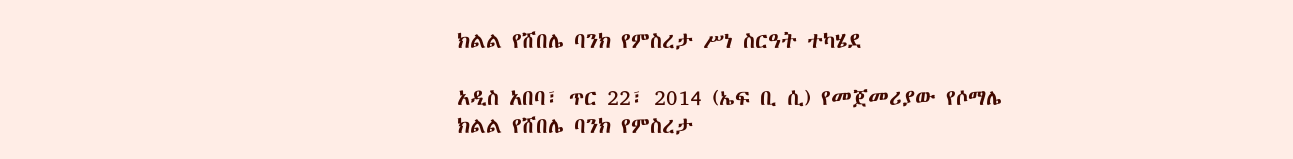ክልል የሸበሌ ባንክ የምስረታ ሥነ ስርዓት ተካሄደ

አዲስ አበባ፣ ጥር 22፣ 2014 (ኤፍ ቢ ሲ) የመጀመሪያው የሶማሌ ክልል የሸበሌ ባንክ የምስረታ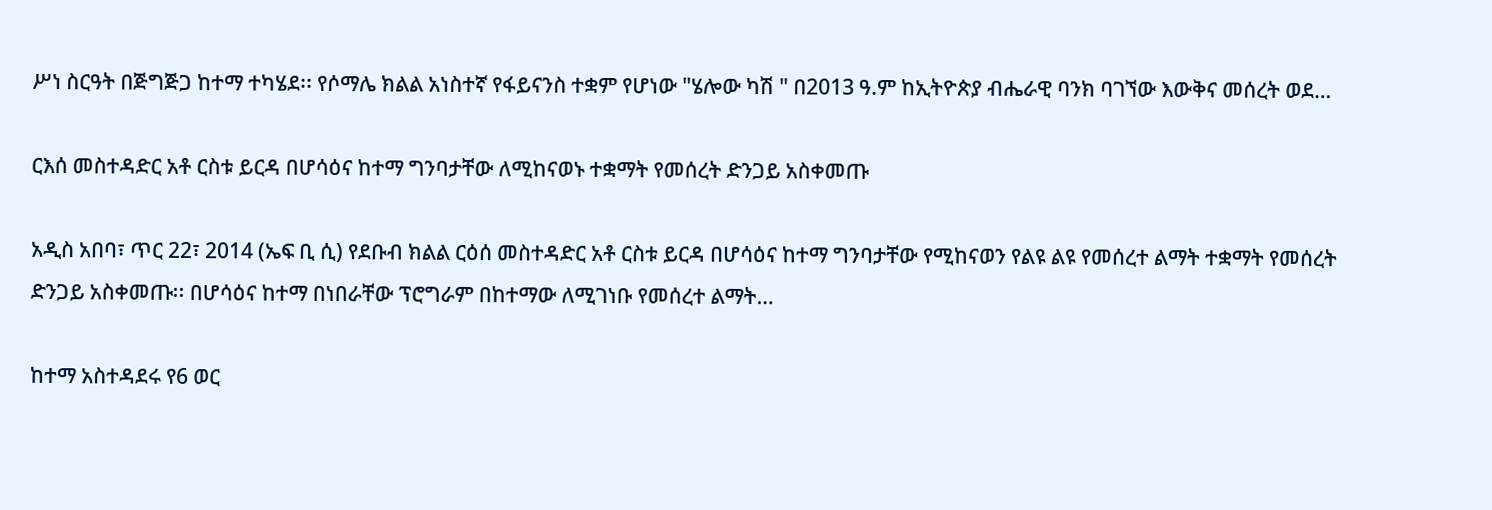ሥነ ስርዓት በጅግጅጋ ከተማ ተካሄደ፡፡ የሶማሌ ክልል አነስተኛ የፋይናንስ ተቋም የሆነው "ሄሎው ካሽ " በ2013 ዓ.ም ከኢትዮጵያ ብሔራዊ ባንክ ባገኘው እውቅና መሰረት ወደ…

ርእሰ መስተዳድር አቶ ርስቱ ይርዳ በሆሳዕና ከተማ ግንባታቸው ለሚከናወኑ ተቋማት የመሰረት ድንጋይ አስቀመጡ

አዲስ አበባ፣ ጥር 22፣ 2014 (ኤፍ ቢ ሲ) የደቡብ ክልል ርዕሰ መስተዳድር አቶ ርስቱ ይርዳ በሆሳዕና ከተማ ግንባታቸው የሚከናወን የልዩ ልዩ የመሰረተ ልማት ተቋማት የመሰረት ድንጋይ አስቀመጡ፡፡ በሆሳዕና ከተማ በነበራቸው ፕሮግራም በከተማው ለሚገነቡ የመሰረተ ልማት…

ከተማ አስተዳደሩ የ6 ወር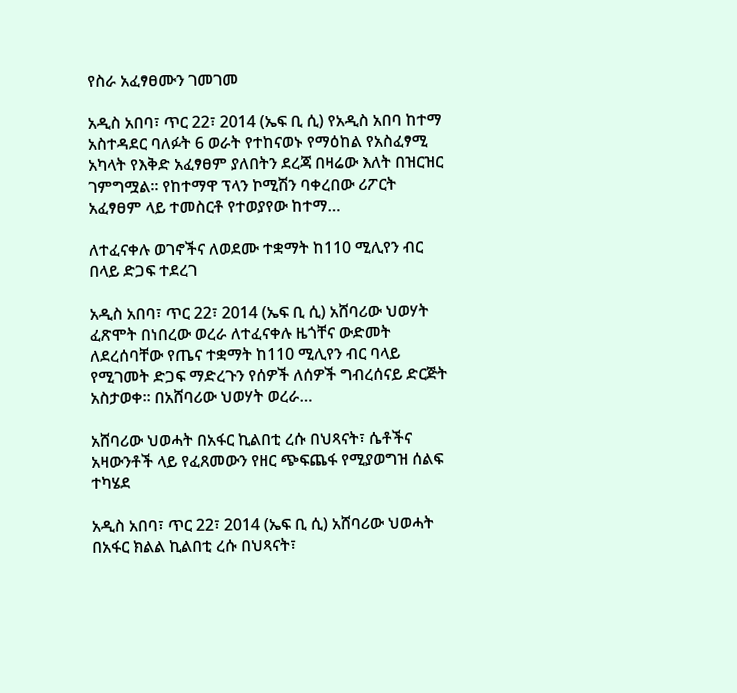የስራ አፈፃፀሙን ገመገመ

አዲስ አበባ፣ ጥር 22፣ 2014 (ኤፍ ቢ ሲ) የአዲስ አበባ ከተማ አስተዳደር ባለፉት 6 ወራት የተከናወኑ የማዕከል የአስፈፃሚ አካላት የእቅድ አፈፃፀም ያለበትን ደረጃ በዛሬው እለት በዝርዝር ገምግሟል፡፡ የከተማዋ ፕላን ኮሚሽን ባቀረበው ሪፖርት አፈፃፀም ላይ ተመስርቶ የተወያየው ከተማ…

ለተፈናቀሉ ወገኖችና ለወደሙ ተቋማት ከ110 ሚሊየን ብር በላይ ድጋፍ ተደረገ

አዲስ አበባ፣ ጥር 22፣ 2014 (ኤፍ ቢ ሲ) አሸባሪው ህወሃት ፈጽሞት በነበረው ወረራ ለተፈናቀሉ ዜጎቸና ውድመት ለደረሰባቸው የጤና ተቋማት ከ110 ሚሊየን ብር ባላይ የሚገመት ድጋፍ ማድረጉን የሰዎች ለሰዎች ግብረሰናይ ድርጅት አስታወቀ። በአሸባሪው ህወሃት ወረራ…

አሸባሪው ህወሓት በአፋር ኪልበቲ ረሱ በህጻናት፣ ሴቶችና አዛውንቶች ላይ የፈጸመውን የዘር ጭፍጨፋ የሚያወግዝ ሰልፍ ተካሄደ

አዲስ አበባ፣ ጥር 22፣ 2014 (ኤፍ ቢ ሲ) አሸባሪው ህወሓት በአፋር ክልል ኪልበቲ ረሱ በህጻናት፣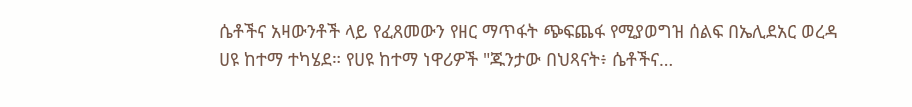ሴቶችና አዛውንቶች ላይ የፈጸመውን የዘር ማጥፋት ጭፍጨፋ የሚያወግዝ ሰልፍ በኤሊደአር ወረዳ ሀዩ ከተማ ተካሄደ። የሀዩ ከተማ ነዋሪዎች "ጁንታው በህጻናት፥ ሴቶችና…